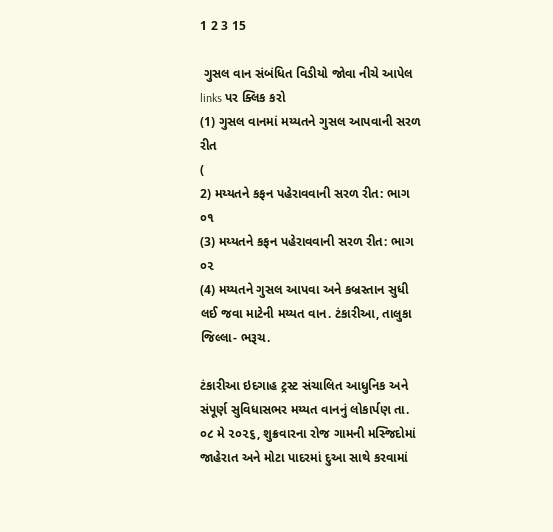1 2 3 15

 ગુસલ વાન સંબંધિત વિડીયો જોવા નીચે આપેલ links પર ક્લિક કરો
(1) ગુસલ વાનમાં મય્યતને ગુસલ આપવાની સરળ રીત
(
2) મય્યતને કફન પહેરાવવાની સરળ રીત: ભાગ ૦૧
(3) મય્યતને કફન પહેરાવવાની સરળ રીત: ભાગ ૦૨
(4) મય્યતને ગુસલ આપવા અને કબ્રસ્તાન સુધી લઈ જવા માટેની મય્યત વાન. ટંકારીઆ, તાલુકા જિલ્લા- ભરૂચ.

ટંકારીઆ ઇદગાહ ટ્રસ્ટ સંચાલિત આધુનિક અને સંપૂર્ણ સુવિધાસભર મય્યત વાનનું લોકાર્પણ તા. ૦૮ મે ૨૦૨૬, શુક્રવારના રોજ ગામની મસ્જિદોમાં જાહેરાત અને મોટા પાદરમાં દુઆ સાથે કરવામાં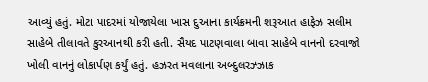આવ્યું હતું. મોટા પાદરમાં યોજાયેલા ખાસ દુઆના કાર્યક્રમની શરૂઆત હાફેઝ સલીમ સાહેબે તીલાવતે કુરઆનથી કરી હતી. સૈયદ પાટણવાલા બાવા સાહેબે વાનનો દરવાજો ખોલી વાનનું લોકાર્પણ કર્યું હતું. હઝરત મવલાના અબ્દુલરઝ્ઝાક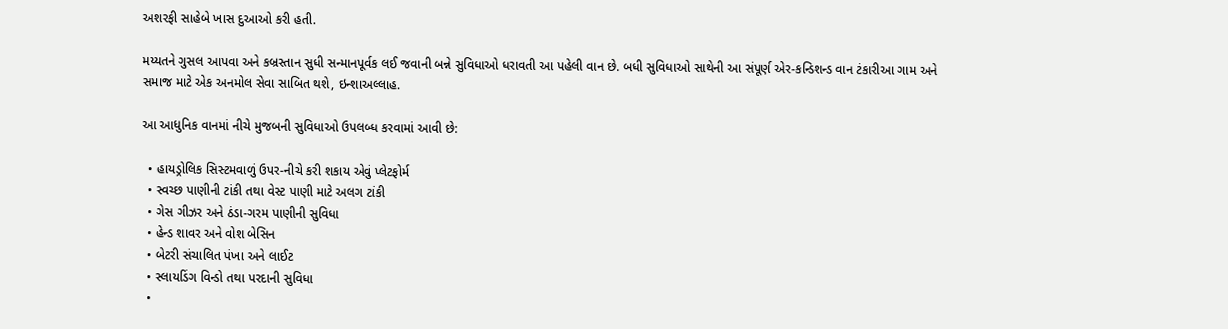અશરફી સાહેબે ખાસ દુઆઓ કરી હતી.

મય્યતને ગુસલ આપવા અને કબ્રસ્તાન સુધી સન્માનપૂર્વક લઈ જવાની બન્ને સુવિધાઓ ધરાવતી આ પહેલી વાન છે. બધી સુવિધાઓ સાથેની આ સંપૂર્ણ એર-કન્ડિશન્ડ વાન ટંકારીઆ ગામ અને સમાજ માટે એક અનમોલ સેવા સાબિત થશે, ઇન્શાઅલ્લાહ.

આ આધુનિક વાનમાં નીચે મુજબની સુવિધાઓ ઉપલબ્ધ કરવામાં આવી છે:

  • હાયડ્રોલિક સિસ્ટમવાળું ઉપર-નીચે કરી શકાય એવું પ્લેટફોર્મ
  • સ્વચ્છ પાણીની ટાંકી તથા વેસ્ટ પાણી માટે અલગ ટાંકી
  • ગેસ ગીઝર અને ઠંડા-ગરમ પાણીની સુવિધા
  • હેન્ડ શાવર અને વોશ બેસિન
  • બેટરી સંચાલિત પંખા અને લાઈટ
  • સ્લાયડિંગ વિન્ડો તથા પરદાની સુવિધા
  •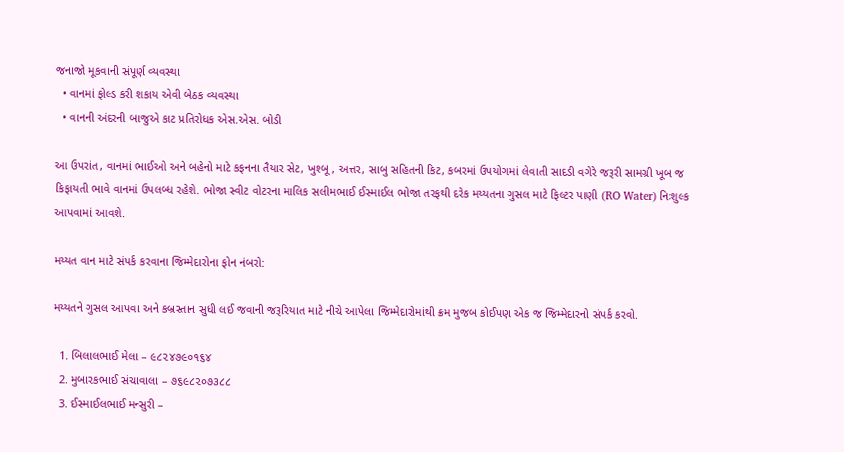જનાજો મૂકવાની સંપૂર્ણ વ્યવસ્થા
  • વાનમાં ફોલ્ડ કરી શકાય એવી બેઠક વ્યવસ્થા
  • વાનની અંદરની બાજુએ કાટ પ્રતિરોધક એસ.એસ. બોડી

આ ઉપરાંત, વાનમાં ભાઈઓ અને બહેનો માટે કફનના તૈયાર સેટ, ખુશ્બૂ, અત્તર, સાબુ સહિતની કિટ, કબરમાં ઉપયોગમાં લેવાતી સાદડી વગેરે જરૂરી સામગ્રી ખૂબ જ કિફાયતી ભાવે વાનમાં ઉપલબ્ધ રહેશે. ભોજા સ્વીટ વોટરના માલિક સલીમભાઈ ઈસ્માઈલ ભોજા તરફથી દરેક મય્યતના ગુસલ માટે ફિલ્ટર પાણી (RO Water) નિઃશુલ્ક આપવામાં આવશે.

મય્યત વાન માટે સંપર્ક કરવાના જિમ્મેદારોના ફોન નંબરો:

મય્યતને ગુસલ આપવા અને કબ્રસ્તાન સુધી લઈ જવાની જરૂરિયાત માટે નીચે આપેલા જિમ્મેદારોમાંથી ક્રમ મુજબ કોઈપણ એક જ જિમ્મેદારનો સંપર્ક કરવો.

  1. બિલાલભાઈ મેલા – ૯૮૨૪૭૯૦૧૬૪
  2. મુબારકભાઈ સંચાવાલા – ૭૬૯૮૨૦૭૩૮૮
  3. ઈસ્માઈલભાઈ મન્સુરી –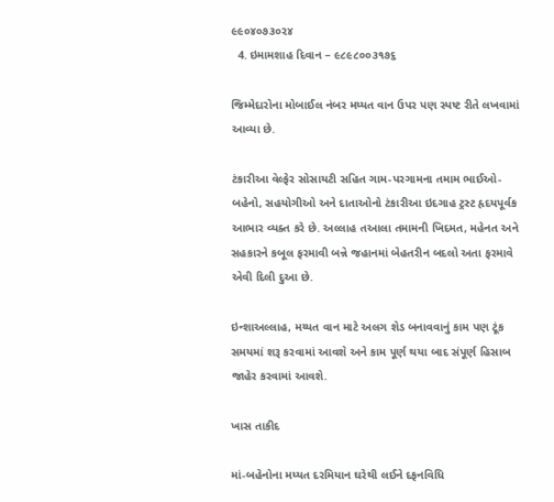૯૯૦૪૦૭૩૦૨૪
  4. ઇમામશાહ દિવાન – ૯૮૯૮૦૦૩૧૭૬

જિમ્મેદારોના મોબાઈલ નંબર મય્યત વાન ઉપર પણ સ્પષ્ટ રીતે લખવામાં આવ્યા છે.

ટંકારીઆ વેલ્ફેર સોસાયટી સહિત ગામ-પરગામના તમામ ભાઈઓ-બહેનો, સહયોગીઓ અને દાતાઓનો ટંકારીઆ ઇદગાહ ટ્રસ્ટ હૃદયપૂર્વક આભાર વ્યક્ત કરે છે. અલ્લાહ તઆલા તમામની ખિદમત, મહેનત અને સહકારને કબૂલ ફરમાવી બન્ને જહાનમાં બેહતરીન બદલો અતા ફરમાવે એવી દિલી દુઆ છે.

ઇન્શાઅલ્લાહ, મય્યત વાન માટે અલગ શેડ બનાવવાનું કામ પણ ટૂંક સમયમાં શરૂ કરવામાં આવશે અને કામ પૂર્ણ થયા બાદ સંપૂર્ણ હિસાબ જાહેર કરવામાં આવશે.

ખાસ તાકીદ

માં-બહેનોના મય્યત દરમિયાન ઘરેથી લઈને દફનવિધિ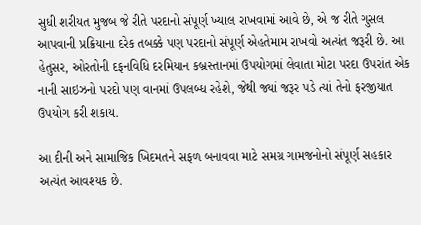સુધી શરીયત મુજબ જે રીતે પરદાનો સંપૂર્ણ ખ્યાલ રાખવામાં આવે છે, એ જ રીતે ગુસલ આપવાની પ્રક્રિયાના દરેક તબક્કે પણ પરદાનો સંપૂર્ણ એહતેમામ રાખવો અત્યંત જરૂરી છે. આ હેતુસર, ઓરતોની દફનવિધિ દરમિયાન કબ્રસ્તાનમાં ઉપયોગમાં લેવાતા મોટા પરદા ઉપરાંત એક નાની સાઇઝનો પરદો પણ વાનમાં ઉપલબ્ધ રહેશે, જેથી જ્યાં જરૂર પડે ત્યાં તેનો ફરજીયાત ઉપયોગ કરી શકાય.

આ દીની અને સામાજિક ખિદમતને સફળ બનાવવા માટે સમગ્ર ગામજનોનો સંપૂર્ણ સહકાર અત્યંત આવશ્યક છે.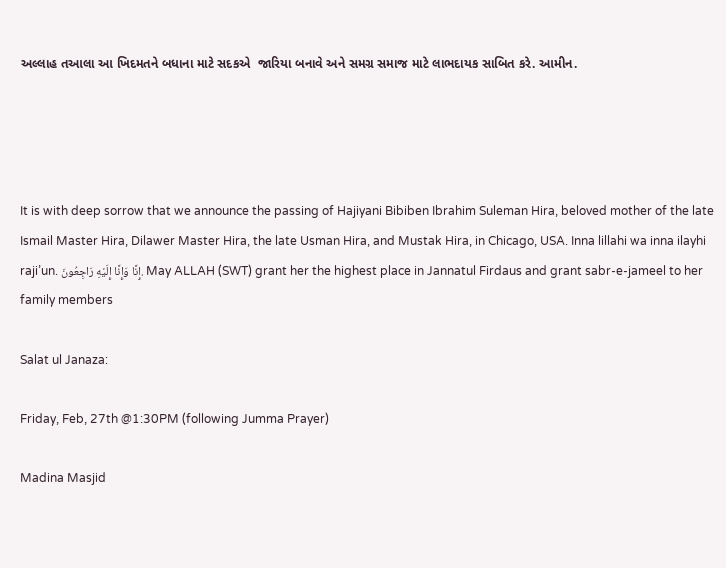અલ્લાહ તઆલા આ ખિદમતને બધાના માટે સદકએ  જારિયા બનાવે અને સમગ્ર સમાજ માટે લાભદાયક સાબિત કરે. આમીન.




It is with deep sorrow that we announce the passing of Hajiyani Bibiben Ibrahim Suleman Hira, beloved mother of the late Ismail Master Hira, Dilawer Master Hira, the late Usman Hira, and Mustak Hira, in Chicago, USA. Inna lillahi wa inna ilayhi raji’un. إِنَّا وَإِنَّا إِلَيْهِ رَاجِعُونَ. May ALLAH (SWT) grant her the highest place in Jannatul Firdaus and grant sabr-e-jameel to her family members

Salat ul Janaza:

Friday, Feb, 27th @1:30PM (following Jumma Prayer)

Madina Masjid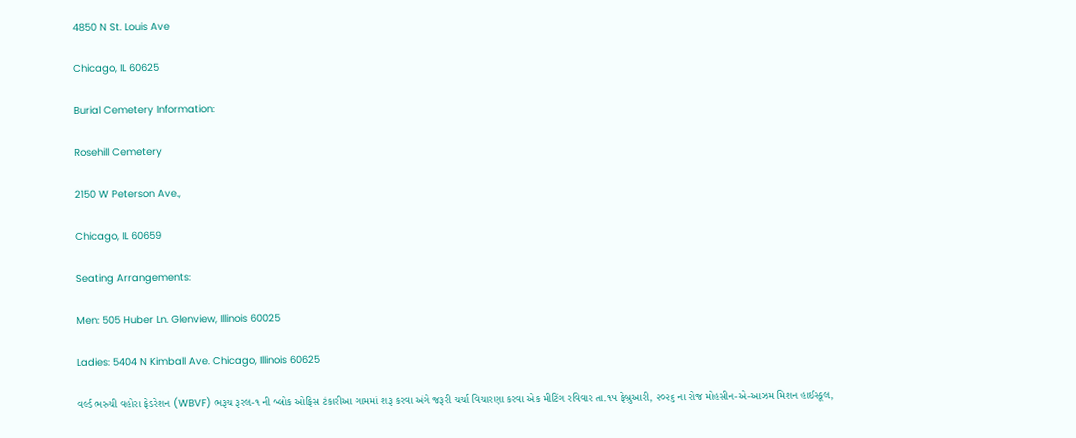4850 N St. Louis Ave

Chicago, IL 60625

Burial Cemetery Information:

Rosehill Cemetery

2150 W Peterson Ave.,

Chicago, IL 60659

Seating Arrangements:

Men: 505 Huber Ln. Glenview, Illinois 60025

Ladies: 5404 N Kimball Ave. Chicago, Illinois 60625

વર્લ્ડ ભરુચી વહોરા ફેડરેશન (WBVF) ભરૂચ રૂરલ-૧ ની બ્લોક ઓફિસ ટંકારીઆ ગામમાં શરૂ કરવા અંગે જરૂરી ચર્ચા વિચારણા કરવા એક મીટિંગ રવિવાર તા.૧૫ ફેબ્રુઆરી, ૨૦૨૬ ના રોજ મોહસીન-એ-આઝમ મિશન હાઈસ્કૂલ,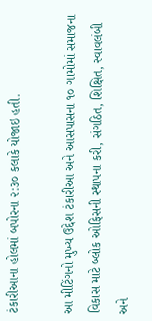ટંકારીઆના હોલમાં બપોરના ૨:૩૦ કલાકે યોજાઇ હતી.

આ મીટિંગનો મુખ્ય ઉદ્દેશ ટંકારીઆ અને આસપાસના ૧૦ ગામોમાં સમાજના વિકાસ માટે બ્લોક ઓફિસની સ્થાપના કરી, સંગઠિત, શિક્ષિત, સ્વાવલંબી અને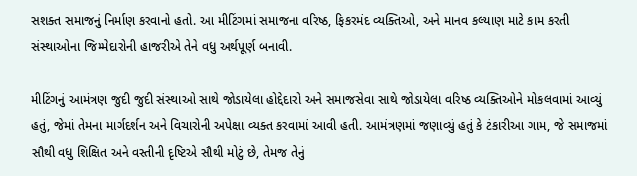સશક્ત સમાજનું નિર્માણ કરવાનો હતો. આ મીટિંગમાં સમાજના વરિષ્ઠ, ફિકરમંદ વ્યક્તિઓ, અને માનવ કલ્યાણ માટે કામ કરતી સંસ્થાઓના જિમ્મેદારોની હાજરીએ તેને વધુ અર્થપૂર્ણ બનાવી.

મીટિંગનું આમંત્રણ જુદી જુદી સંસ્થાઓ સાથે જોડાયેલા હોદ્દેદારો અને સમાજસેવા સાથે જોડાયેલા વરિષ્ઠ વ્યક્તિઓને મોકલવામાં આવ્યું હતું, જેમાં તેમના માર્ગદર્શન અને વિચારોની અપેક્ષા વ્યક્ત કરવામાં આવી હતી. આમંત્રણમાં જણાવ્યું હતું કે ટંકારીઆ ગામ, જે સમાજમાં સૌથી વધુ શિક્ષિત અને વસ્તીની દૃષ્ટિએ સૌથી મોટું છે, તેમજ તેનું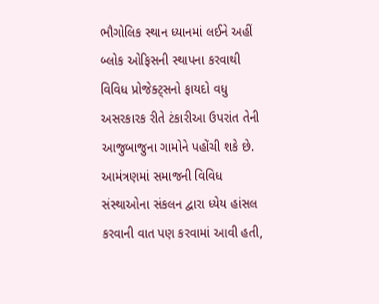ભૌગોલિક સ્થાન ધ્યાનમાં લઈને અહીં બ્લોક ઓફિસની સ્થાપના કરવાથી વિવિધ પ્રોજેક્ટ્સનો ફાયદો વધુ અસરકારક રીતે ટંકારીઆ ઉપરાંત તેની આજુબાજુના ગામોને પહોંચી શકે છે. આમંત્રણમાં સમાજની વિવિધ સંસ્થાઓના સંકલન દ્વારા ધ્યેય હાંસલ કરવાની વાત પણ કરવામાં આવી હતી,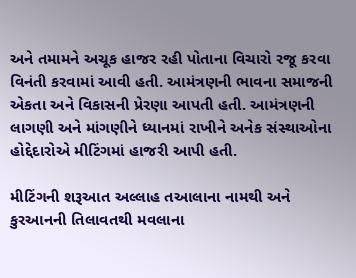અને તમામને અચૂક હાજર રહી પોતાના વિચારો રજૂ કરવા વિનંતી કરવામાં આવી હતી. આમંત્રણની ભાવના સમાજની એકતા અને વિકાસની પ્રેરણા આપતી હતી. આમંત્રણની લાગણી અને માંગણીને ધ્યાનમાં રાખીને અનેક સંસ્થાઓના હોદ્દેદારોએ મીટિંગમાં હાજરી આપી હતી.

મીટિંગની શરૂઆત અલ્લાહ તઆલાના નામથી અને કુરઆનની તિલાવતથી મવલાના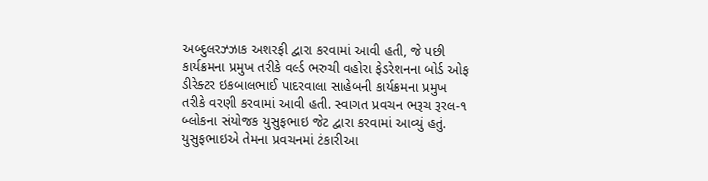અબ્દુલરઝ્ઝાક અશરફી દ્વારા કરવામાં આવી હતી, જે પછી કાર્યક્રમના પ્રમુખ તરીકે વર્લ્ડ ભરુચી વહોરા ફેડરેશનના બોર્ડ ઓફ ડીરેક્ટર ઇકબાલભાઈ પાદરવાલા સાહેબની કાર્યક્રમના પ્રમુખ તરીકે વરણી કરવામાં આવી હતી. સ્વાગત પ્રવચન ભરૂચ રૂરલ-૧ બ્લોકના સંયોજક યુસુફભાઇ જેટ દ્વારા કરવામાં આવ્યું હતું. યુસુફભાઇએ તેમના પ્રવચનમાં ટંકારીઆ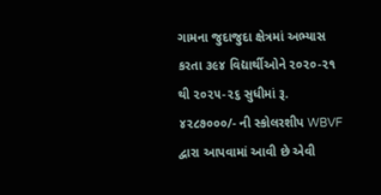ગામના જુદાજુદા ક્ષેત્રમાં અભ્યાસ કરતા ૩૯૪ વિદ્યાર્થીઓને ૨૦૨૦-૨૧ થી ૨૦૨૫-૨૬ સુધીમાં રૂ. ૪૨૮૭૦૦૦/- ની સ્કોલરશીપ WBVF દ્વારા આપવામાં આવી છે એવી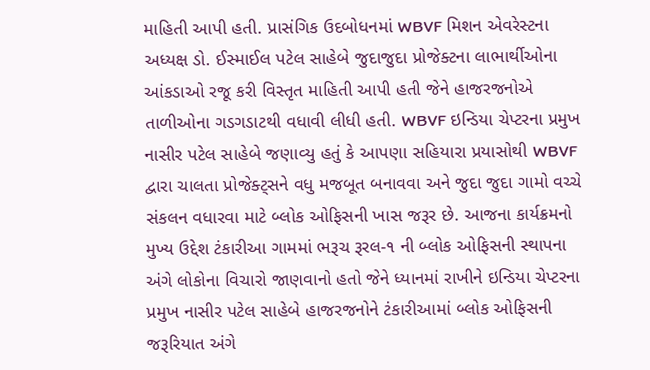માહિતી આપી હતી. પ્રાસંગિક ઉદબોધનમાં WBVF મિશન એવરેસ્ટના અધ્યક્ષ ડો. ઈસ્માઈલ પટેલ સાહેબે જુદાજુદા પ્રોજેક્ટના લાભાર્થીઓના આંકડાઓ રજૂ કરી વિસ્તૃત માહિતી આપી હતી જેને હાજરજનોએ તાળીઓના ગડગડાટથી વધાવી લીધી હતી. WBVF ઇન્ડિયા ચેપ્ટરના પ્રમુખ નાસીર પટેલ સાહેબે જણાવ્યુ હતું કે આપણા સહિયારા પ્રયાસોથી WBVF દ્વારા ચાલતા પ્રોજેક્ટ્સને વધુ મજબૂત બનાવવા અને જુદા જુદા ગામો વચ્ચે સંકલન વધારવા માટે બ્લોક ઓફિસની ખાસ જરૂર છે. આજના કાર્યક્રમનો મુખ્ય ઉદ્દેશ ટંકારીઆ ગામમાં ભરૂચ રૂરલ-૧ ની બ્લોક ઓફિસની સ્થાપના અંગે લોકોના વિચારો જાણવાનો હતો જેને ધ્યાનમાં રાખીને ઇન્ડિયા ચેપ્ટરના પ્રમુખ નાસીર પટેલ સાહેબે હાજરજનોને ટંકારીઆમાં બ્લોક ઓફિસની જરૂરિયાત અંગે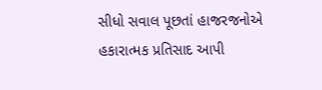સીધો સવાલ પૂછતાં હાજરજનોએ હકારાત્મક પ્રતિસાદ આપી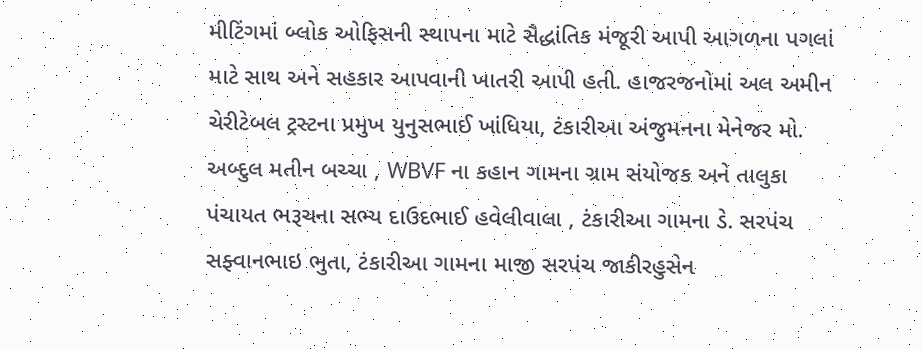મીટિંગમાં બ્લોક ઓફિસની સ્થાપના માટે સૈદ્ધાંતિક મંજૂરી આપી આગળના પગલાં માટે સાથ અને સહકાર આપવાની ખાતરી આપી હતી. હાજરજનોમાં અલ અમીન ચેરીટેબલ ટ્રસ્ટના પ્રમુખ યુનુસભાઈ ખાંધિયા, ટંકારીઆ અંજુમનના મેનેજર મો. અબ્દુલ મતીન બચ્ચા , WBVF ના કહાન ગામના ગ્રામ સંયોજક અને તાલુકા પંચાયત ભરૂચના સભ્ય દાઉદભાઈ હવેલીવાલા , ટંકારીઆ ગામના ડે. સરપંચ સફ્વાનભાઇ ભુતા, ટંકારીઆ ગામના માજી સરપંચ જાકીરહુસેન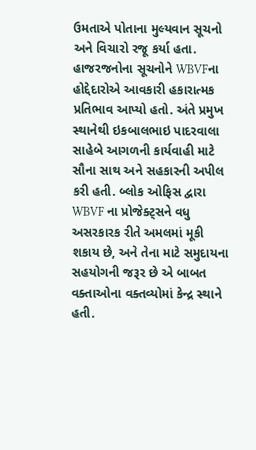ઉમતાએ પોતાના મુલ્યવાન સૂચનો અને વિચારો રજૂ કર્યા હતા. હાજરજનોના સૂચનોને WBVFના હોદ્દેદારોએ આવકારી હકારાત્મક પ્રતિભાવ આપ્યો હતો. અંતે પ્રમુખ સ્થાનેથી ઇકબાલભાઇ પાદરવાલા સાહેબે આગળની કાર્યવાહી માટે સૌના સાથ અને સહકારની અપીલ કરી હતી. બ્લોક ઓફિસ દ્વારા WBVF ના પ્રોજેક્ટ્સને વધુ અસરકારક રીતે અમલમાં મૂકી શકાય છે, અને તેના માટે સમુદાયના સહયોગની જરૂર છે એ બાબત વક્તાઓના વક્તવ્યોમાં કેન્દ્ર સ્થાને હતી.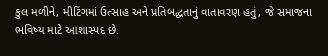કુલ મળીને, મીટિંગમાં ઉત્સાહ અને પ્રતિબદ્ધતાનું વાતાવરણ હતું, જે સમાજના ભવિષ્ય માટે આશાસ્પદ છે.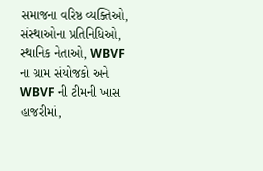સમાજના વરિષ્ઠ વ્યક્તિઓ, સંસ્થાઓના પ્રતિનિધિઓ, સ્થાનિક નેતાઓ, WBVF ના ગ્રામ સંયોજકો અને WBVF ની ટીમની ખાસ હાજરીમાં,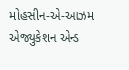મોહસીન-એ-આઝમ એજ્યુકેશન એન્ડ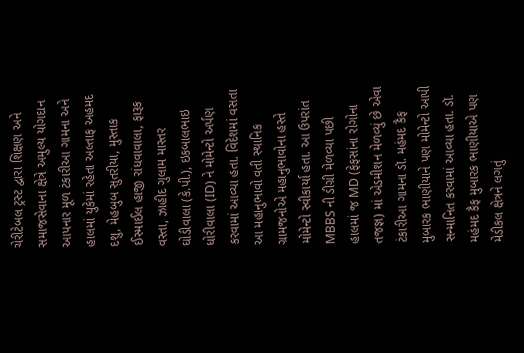ચેરીટેબલ ટ્રસ્ટ દ્વારા શિક્ષણ અને સમાજસેવાના ક્ષેત્રે અમુલ્ય યોગદાન આપનાર મૂળ ટંકારીઆ ગામના અને હાલમાં યુકેમાં રહેતા અલ્તાફ અહમદ દશુ, મેહબુબ સુતરીયા, મુસ્તાક ઈસ્માઈલ હાજી રાંધવાવાલા, ફારૂક વસ્તા, ઝાહીદ ગુલામ માસ્તર ઘોડીવાલા (કે.પી.), ઇકબાલભાઇ ધોરીવાલા (ID) ને મોમેન્ટો અર્પણ કરવામાં આવ્યા હતા. વિદેશમાં વસતા આ મહાનુભાવો વતી સ્થાનિક ગ્રામજનોએ મહાનુભાવોના હસ્તે મોમેન્ટો સ્વીકાર્યા હતા. આ ઉપરાંત MBBS ની ડીગ્રી મેળવ્યા પછી હાલમાં જ MD (ફેફસાંના રોગોના તજજ્ઞ) માં એડમીશન મેળવ્યું છે એવા ટંકારીઆ ગામના ડૉ. મહંમદ કૈફ મુબારક ભાણીયાને પણ મોમેન્ટો આપી સન્માનિત કરવામાં આવ્યા હતા. ડૉ. મહંમદ કૈફ મુબારક ભાણીયાએ પણ મેડીકલ ક્ષેત્રને લગતું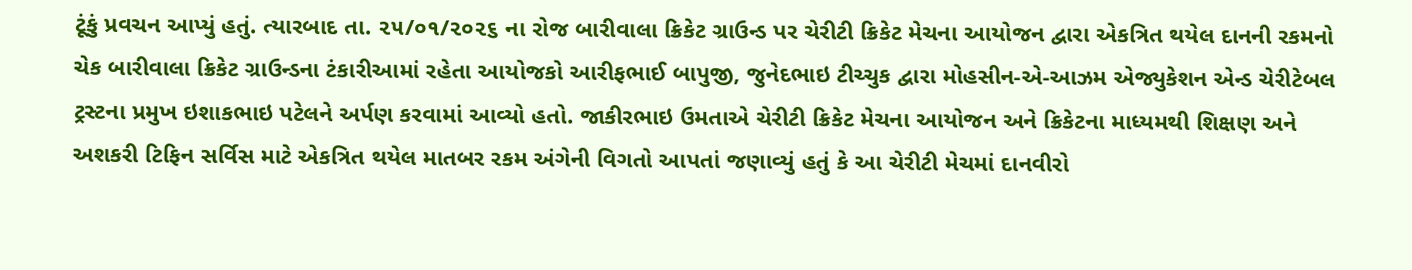ટૂંકું પ્રવચન આપ્યું હતું. ત્યારબાદ તા. ૨૫/૦૧/૨૦૨૬ ના રોજ બારીવાલા ક્રિકેટ ગ્રાઉન્ડ પર ચેરીટી ક્રિકેટ મેચના આયોજન દ્વારા એકત્રિત થયેલ દાનની રકમનો ચેક બારીવાલા ક્રિકેટ ગ્રાઉન્ડના ટંકારીઆમાં રહેતા આયોજકો આરીફભાઈ બાપુજી, જુનેદભાઇ ટીચ્ચુક દ્વારા મોહસીન-એ-આઝમ એજ્યુકેશન એન્ડ ચેરીટેબલ ટ્રસ્ટના પ્રમુખ ઇશાકભાઇ પટેલને અર્પણ કરવામાં આવ્યો હતો. જાકીરભાઇ ઉમતાએ ચેરીટી ક્રિકેટ મેચના આયોજન અને ક્રિકેટના માધ્યમથી શિક્ષણ અને અશકરી ટિફિન સર્વિસ માટે એકત્રિત થયેલ માતબર રકમ અંગેની વિગતો આપતાં જણાવ્યું હતું કે આ ચેરીટી મેચમાં દાનવીરો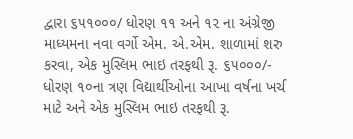દ્વારા ૬૫૧૦૦૦/ ધોરણ ૧૧ અને ૧૨ ના અંગ્રેજી માધ્યમના નવા વર્ગો એમ. એ.એમ. શાળામાં શરુ કરવા, એક મુસ્લિમ ભાઇ તરફથી રૂ. ૬૫૦૦૦/- ધોરણ ૧૦ના ત્રણ વિદ્યાર્થીઓના આખા વર્ષના ખર્ચ માટે અને એક મુસ્લિમ ભાઇ તરફથી રૂ.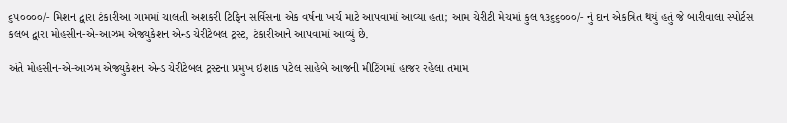૬૫૦૦૦૦/- મિશન દ્વારા ટંકારીઆ ગામમાં ચાલતી અશકરી ટિફિન સર્વિસના એક વર્ષના ખર્ચ માટે આપવામાં આવ્યા હતા; આમ ચેરીટી મેચમાં કુલ ૧૩૬૬૦૦૦/- નું દાન એકત્રિત થયું હતું જે બારીવાલા સ્પોર્ટસ કલબ દ્વારા મોહસીન-એ-આઝમ એજ્યુકેશન એન્ડ ચેરીટેબલ ટ્રસ્ટ, ટંકારીઆને આપવામાં આવ્યું છે.

અંતે મોહસીન-એ-આઝમ એજ્યુકેશન એન્ડ ચેરીટેબલ ટ્રસ્ટના પ્રમુખ ઇશાક પટેલ સાહેબે આજની મીટિંગમાં હાજર રહેલા તમામ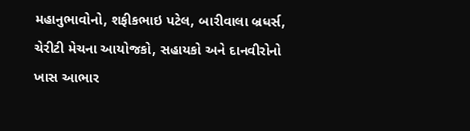મહાનુભાવોનો, શફીકભાઇ પટેલ, બારીવાલા બ્રધર્સ, ચેરીટી મેચના આયોજકો, સહાયકો અને દાનવીરોનો ખાસ આભાર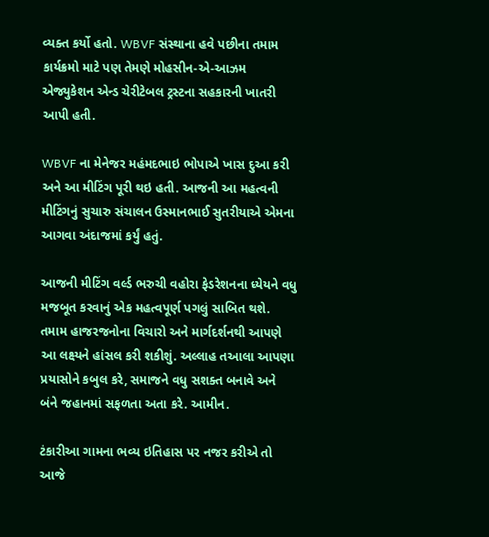વ્યક્ત કર્યો હતો. WBVF સંસ્થાના હવે પછીના તમામ કાર્યક્રમો માટે પણ તેમણે મોહસીન-એ-આઝમ એજ્યુકેશન એન્ડ ચેરીટેબલ ટ્રસ્ટના સહકારની ખાતરી આપી હતી.

WBVF ના મેનેજર મહંમદભાઇ ભોપાએ ખાસ દુઆ કરી અને આ મીટિંગ પૂરી થઇ હતી. આજની આ મહત્વની મીટિંગનું સુચારુ સંચાલન ઉસ્માનભાઈ સુતરીયાએ એમના આગવા અંદાજમાં કર્યું હતું.

આજની મીટિંગ વર્લ્ડ ભરુચી વહોરા ફેડરેશનના ધ્યેયને વધુ મજબૂત કરવાનું એક મહત્વપૂર્ણ પગલું સાબિત થશે. તમામ હાજરજનોના વિચારો અને માર્ગદર્શનથી આપણે આ લક્ષ્યને હાંસલ કરી શકીશું. અલ્લાહ તઆલા આપણા પ્રયાસોને કબુલ કરે, સમાજને વધુ સશક્ત બનાવે અને બંને જહાનમાં સફળતા અતા કરે. આમીન.

ટંકારીઆ ગામના ભવ્ય ઇતિહાસ પર નજર કરીએ તો આજે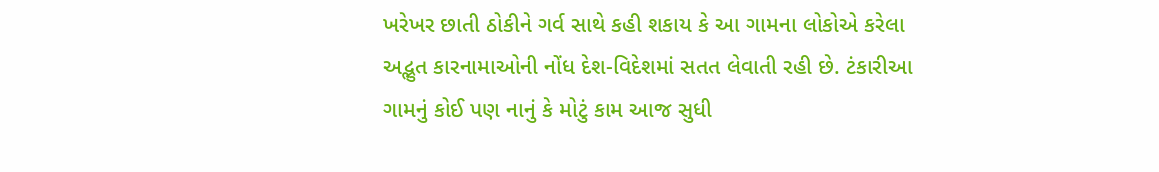ખરેખર છાતી ઠોકીને ગર્વ સાથે કહી શકાય કે આ ગામના લોકોએ કરેલા અદ્ભુત કારનામાઓની નોંધ દેશ-વિદેશમાં સતત લેવાતી રહી છે. ટંકારીઆ ગામનું કોઈ પણ નાનું કે મોટું કામ આજ સુધી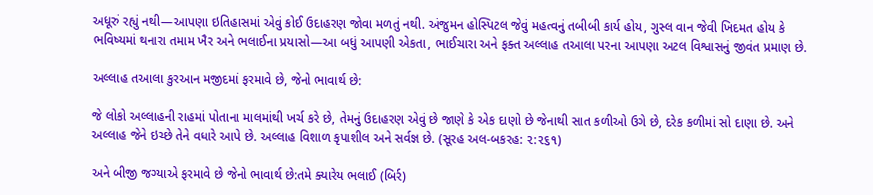અધૂરું રહ્યું નથી—આપણા ઇતિહાસમાં એવું કોઈ ઉદાહરણ જોવા મળતું નથી. અંજુમન હોસ્પિટલ જેવું મહત્વનું તબીબી કાર્ય હોય, ગુસ્લ વાન જેવી ખિદમત હોય કે ભવિષ્યમાં થનારા તમામ ખૈર અને ભલાઈના પ્રયાસો—આ બધું આપણી એકતા, ભાઈચારા અને ફક્ત અલ્લાહ તઆલા પરના આપણા અટલ વિશ્વાસનું જીવંત પ્રમાણ છે.

અલ્લાહ તઆલા કુરઆન મજીદમાં ફરમાવે છે, જેનો ભાવાર્થ છે:

જે લોકો અલ્લાહની રાહમાં પોતાના માલમાંથી ખર્ચ કરે છે, તેમનું ઉદાહરણ એવું છે જાણે કે એક દાણો છે જેનાથી સાત કળીઓ ઉગે છે, દરેક કળીમાં સો દાણા છે. અને અલ્લાહ જેને ઇચ્છે તેને વધારે આપે છે. અલ્લાહ વિશાળ કૃપાશીલ અને સર્વજ્ઞ છે. (સૂરહ અલ-બકરહ: ૨:૨૬૧)

અને બીજી જગ્યાએ ફરમાવે છે જેનો ભાવાર્થ છે:તમે ક્યારેય ભલાઈ (બિર્ર)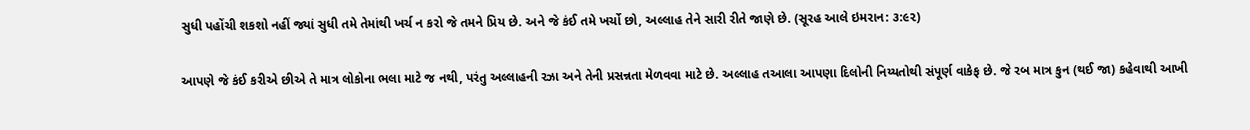સુધી પહોંચી શકશો નહીં જ્યાં સુધી તમે તેમાંથી ખર્ચ ન કરો જે તમને પ્રિય છે. અને જે કંઈ તમે ખર્ચો છો, અલ્લાહ તેને સારી રીતે જાણે છે. (સૂરહ આલે ઇમરાન: ૩:૯૨)

આપણે જે કંઈ કરીએ છીએ તે માત્ર લોકોના ભલા માટે જ નથી, પરંતુ અલ્લાહની રઝા અને તેની પ્રસન્નતા મેળવવા માટે છે. અલ્લાહ તઆલા આપણા દિલોની નિય્યતોથી સંપૂર્ણ વાકેફ છે. જે રબ માત્ર કુન (થઈ જા) કહેવાથી આખી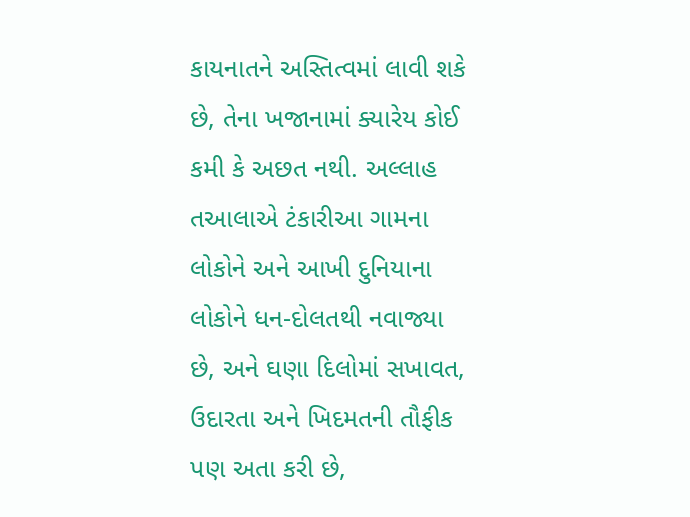કાયનાતને અસ્તિત્વમાં લાવી શકે છે, તેના ખજાનામાં ક્યારેય કોઈ કમી કે અછત નથી. અલ્લાહ તઆલાએ ટંકારીઆ ગામના લોકોને અને આખી દુનિયાના લોકોને ધન-દોલતથી નવાજ્યા છે, અને ઘણા દિલોમાં સખાવત, ઉદારતા અને ખિદમતની તૌફીક પણ અતા કરી છે,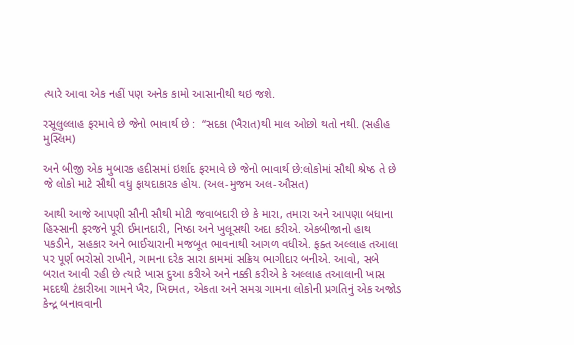ત્યારે આવા એક નહીં પણ અનેક કામો આસાનીથી થઇ જશે.

રસૂલુલ્લાહ ફરમાવે છે જેનો ભાવાર્થ છે :  “સદકા (ખૈરાત)થી માલ ઓછો થતો નથી. (સહીહ મુસ્લિમ)

અને બીજી એક મુબારક હદીસમાં ઇર્શાદ ફરમાવે છે જેનો ભાવાર્થ છે:લોકોમાં સૌથી શ્રેષ્ઠ તે છે જે લોકો માટે સૌથી વધુ ફાયદાકારક હોય. (અલ-મુજમ અલ-ઔસત)

આથી આજે આપણી સૌની સૌથી મોટી જવાબદારી છે કે મારા, તમારા અને આપણા બધાના હિસ્સાની ફરજને પૂરી ઈમાનદારી, નિષ્ઠા અને ખુલૂસથી અદા કરીએ. એકબીજાનો હાથ પકડીને, સહકાર અને ભાઈચારાની મજબૂત ભાવનાથી આગળ વધીએ. ફક્ત અલ્લાહ તઆલા પર પૂર્ણ ભરોસો રાખીને, ગામના દરેક સારા કામમાં સક્રિય ભાગીદાર બનીએ. આવો, સબે બરાત આવી રહી છે ત્યારે ખાસ દુઆ કરીએ અને નક્કી કરીએ કે અલ્લાહ તઆલાની ખાસ મદદથી ટંકારીઆ ગામને ખૈર, ખિદમત, એકતા અને સમગ્ર ગામના લોકોની પ્રગતિનું એક અજોડ કેન્દ્ર બનાવવાની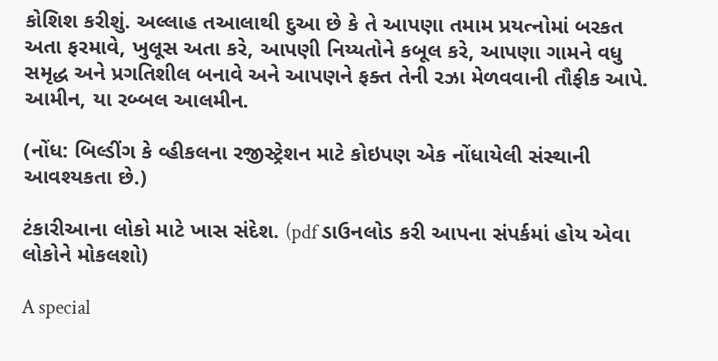કોશિશ કરીશું. અલ્લાહ તઆલાથી દુઆ છે કે તે આપણા તમામ પ્રયત્નોમાં બરકત અતા ફરમાવે, ખુલૂસ અતા કરે, આપણી નિય્યતોને કબૂલ કરે, આપણા ગામને વધુ સમૃદ્ધ અને પ્રગતિશીલ બનાવે અને આપણને ફક્ત તેની રઝા મેળવવાની તૌફીક આપે. આમીન, યા રબ્બલ આલમીન.

(નોંધ: બિલ્ડીંગ કે વ્હીકલના રજીસ્ટ્રેશન માટે કોઇપણ એક નોંધાયેલી સંસ્થાની આવશ્યકતા છે.)

ટંકારીઆના લોકો માટે ખાસ સંદેશ. (pdf ડાઉનલોડ કરી આપના સંપર્કમાં હોય એવા લોકોને મોકલશો)

A special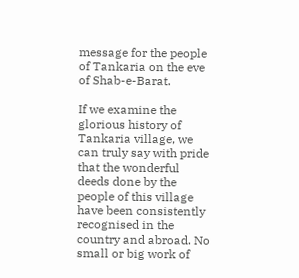message for the people of Tankaria on the eve of Shab-e-Barat.

If we examine the glorious history of Tankaria village, we can truly say with pride that the wonderful deeds done by the people of this village have been consistently recognised in the country and abroad. No small or big work of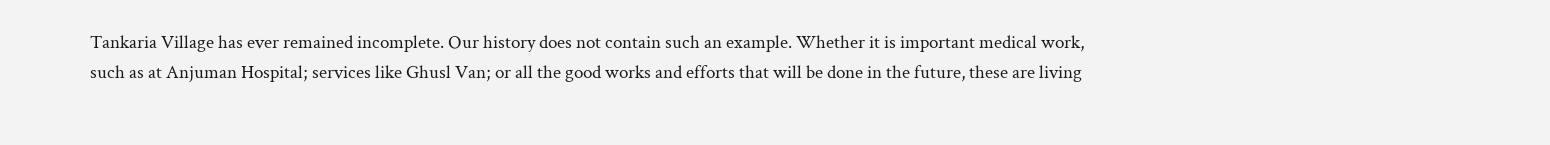Tankaria Village has ever remained incomplete. Our history does not contain such an example. Whether it is important medical work, such as at Anjuman Hospital; services like Ghusl Van; or all the good works and efforts that will be done in the future, these are living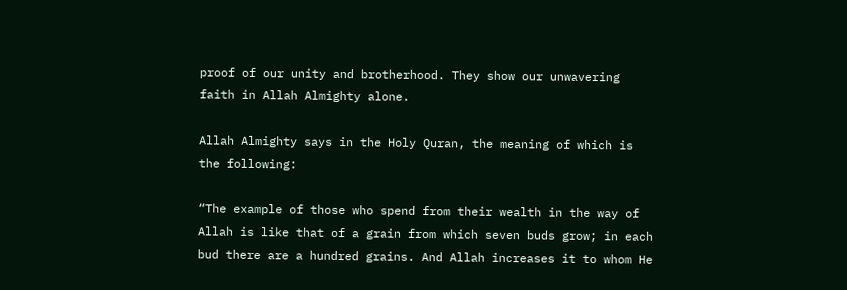proof of our unity and brotherhood. They show our unwavering faith in Allah Almighty alone.

Allah Almighty says in the Holy Quran, the meaning of which is the following:

“The example of those who spend from their wealth in the way of Allah is like that of a grain from which seven buds grow; in each bud there are a hundred grains. And Allah increases it to whom He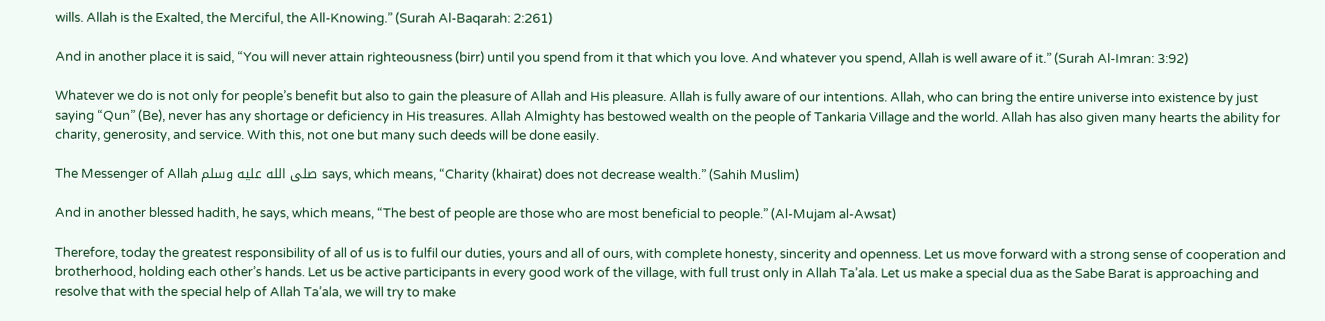wills. Allah is the Exalted, the Merciful, the All-Knowing.” (Surah Al-Baqarah: 2:261)

And in another place it is said, “You will never attain righteousness (birr) until you spend from it that which you love. And whatever you spend, Allah is well aware of it.” (Surah Al-Imran: 3:92)

Whatever we do is not only for people’s benefit but also to gain the pleasure of Allah and His pleasure. Allah is fully aware of our intentions. Allah, who can bring the entire universe into existence by just saying “Qun” (Be), never has any shortage or deficiency in His treasures. Allah Almighty has bestowed wealth on the people of Tankaria Village and the world. Allah has also given many hearts the ability for charity, generosity, and service. With this, not one but many such deeds will be done easily.

The Messenger of Allah صلى الله عليه وسلم says, which means, “Charity (khairat) does not decrease wealth.” (Sahih Muslim)

And in another blessed hadith, he says, which means, “The best of people are those who are most beneficial to people.” (Al-Mujam al-Awsat)

Therefore, today the greatest responsibility of all of us is to fulfil our duties, yours and all of ours, with complete honesty, sincerity and openness. Let us move forward with a strong sense of cooperation and brotherhood, holding each other’s hands. Let us be active participants in every good work of the village, with full trust only in Allah Ta’ala. Let us make a special dua as the Sabe Barat is approaching and resolve that with the special help of Allah Ta’ala, we will try to make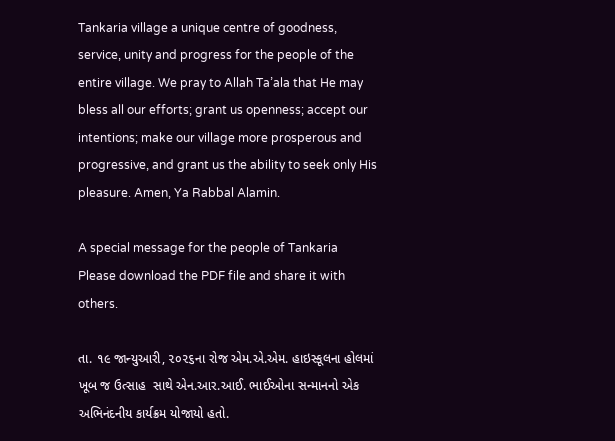Tankaria village a unique centre of goodness, service, unity and progress for the people of the entire village. We pray to Allah Ta’ala that He may bless all our efforts; grant us openness; accept our intentions; make our village more prosperous and progressive, and grant us the ability to seek only His pleasure. Amen, Ya Rabbal Alamin.

A special message for the people of Tankaria
Please download the PDF file and share it with others.

તા. ૧૯ જાન્યુઆરી, ૨૦૨૬ના રોજ એમ.એ.એમ. હાઇસ્કૂલના હોલમાં ખૂબ જ ઉત્સાહ  સાથે એન.આર.આઈ. ભાઈઓના સન્માનનો એક અભિનંદનીય કાર્યક્રમ યોજાયો હતો.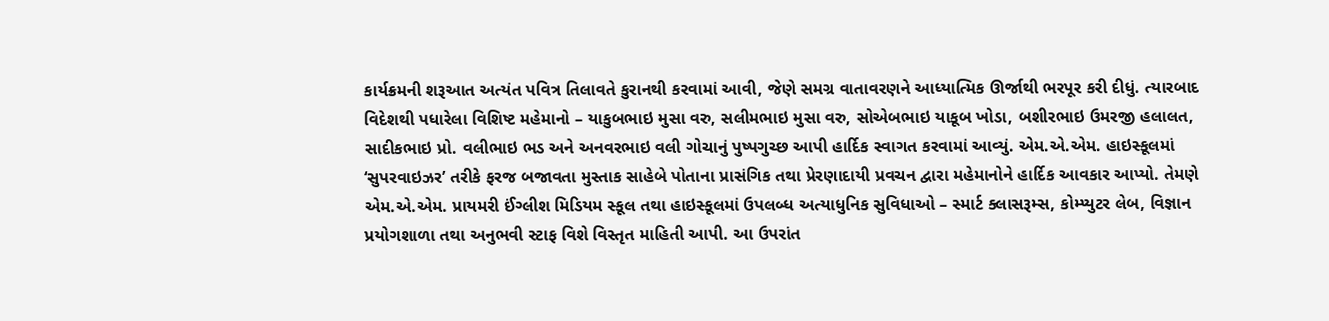કાર્યક્રમની શરૂઆત અત્યંત પવિત્ર તિલાવતે કુરાનથી કરવામાં આવી, જેણે સમગ્ર વાતાવરણને આધ્યાત્મિક ઊર્જાથી ભરપૂર કરી દીધું. ત્યારબાદ વિદેશથી પધારેલા વિશિષ્ટ મહેમાનો – યાકુબભાઇ મુસા વરુ, સલીમભાઇ મુસા વરુ, સોએબભાઇ યાકૂબ ખોડા, બશીરભાઇ ઉમરજી હલાલત, સાદીકભાઇ પ્રો. વલીભાઇ ભડ અને અનવરભાઇ વલી ગોચાનું પુષ્પગુચ્છ આપી હાર્દિક સ્વાગત કરવામાં આવ્યું. એમ.એ.એમ. હાઇસ્કૂલમાં ‘સુપરવાઇઝર’ તરીકે ફરજ બજાવતા મુસ્તાક સાહેબે પોતાના પ્રાસંગિક તથા પ્રેરણાદાયી પ્રવચન દ્વારા મહેમાનોને હાર્દિક આવકાર આપ્યો. તેમણે એમ.એ.એમ. પ્રાયમરી ઈંગ્લીશ મિડિયમ સ્કૂલ તથા હાઇસ્કૂલમાં ઉપલબ્ધ અત્યાધુનિક સુવિધાઓ – સ્માર્ટ ક્લાસરૂમ્સ, કોમ્પ્યુટર લેબ, વિજ્ઞાન પ્રયોગશાળા તથા અનુભવી સ્ટાફ વિશે વિસ્તૃત માહિતી આપી. આ ઉપરાંત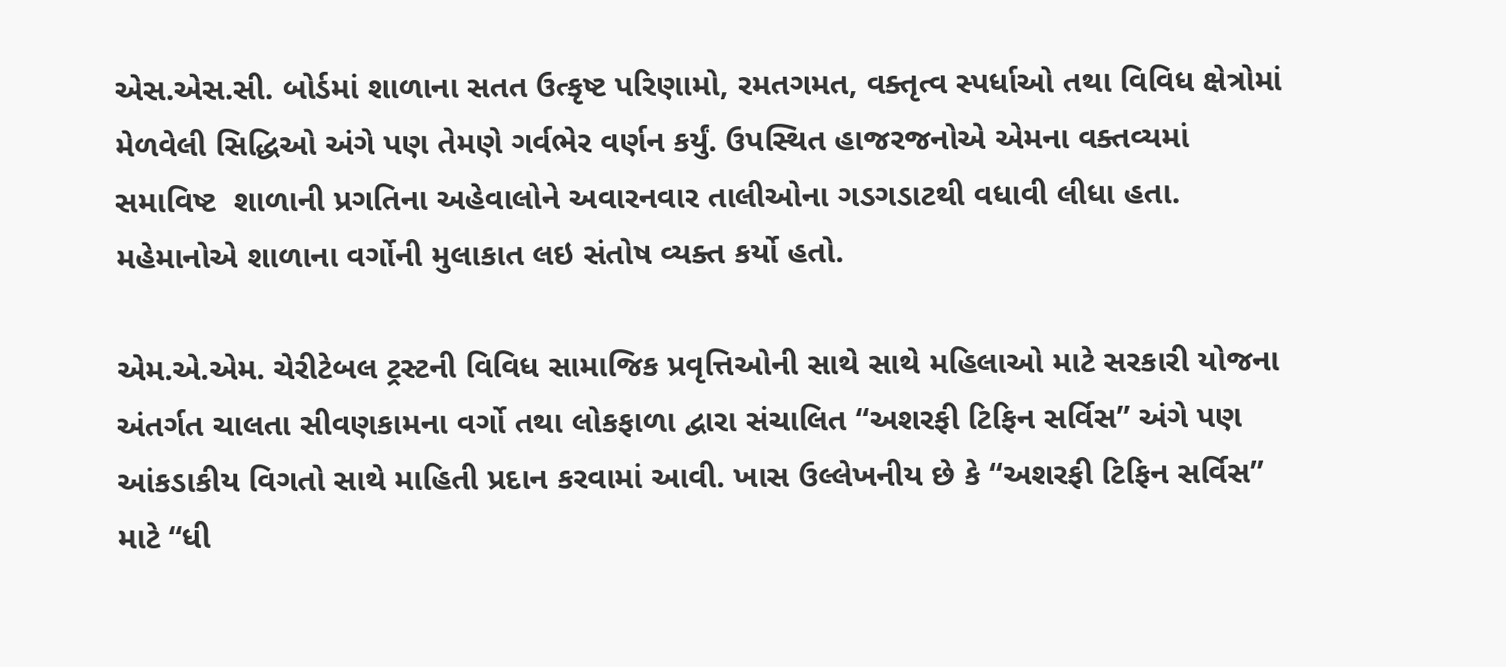એસ.એસ.સી. બોર્ડમાં શાળાના સતત ઉત્કૃષ્ટ પરિણામો, રમતગમત, વક્તૃત્વ સ્પર્ધાઓ તથા વિવિધ ક્ષેત્રોમાં મેળવેલી સિદ્ધિઓ અંગે પણ તેમણે ગર્વભેર વર્ણન કર્યું. ઉપસ્થિત હાજરજનોએ એમના વક્તવ્યમાં સમાવિષ્ટ  શાળાની પ્રગતિના અહેવાલોને અવારનવાર તાલીઓના ગડગડાટથી વધાવી લીધા હતા. મહેમાનોએ શાળાના વર્ગોની મુલાકાત લઇ સંતોષ વ્યક્ત કર્યો હતો.

એમ.એ.એમ. ચેરીટેબલ ટ્રસ્ટની વિવિધ સામાજિક પ્રવૃત્તિઓની સાથે સાથે મહિલાઓ માટે સરકારી યોજના અંતર્ગત ચાલતા સીવણકામના વર્ગો તથા લોકફાળા દ્વારા સંચાલિત “અશરફી ટિફિન સર્વિસ” અંગે પણ આંકડાકીય વિગતો સાથે માહિતી પ્રદાન કરવામાં આવી. ખાસ ઉલ્લેખનીય છે કે “અશરફી ટિફિન સર્વિસ” માટે “ધી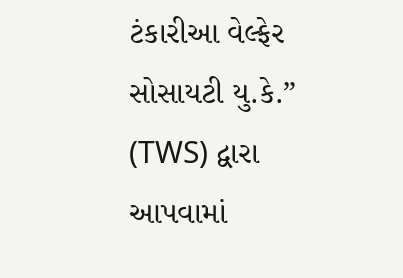ટંકારીઆ વેલ્ફેર સોસાયટી યુ.કે.” (TWS) દ્વારા આપવામાં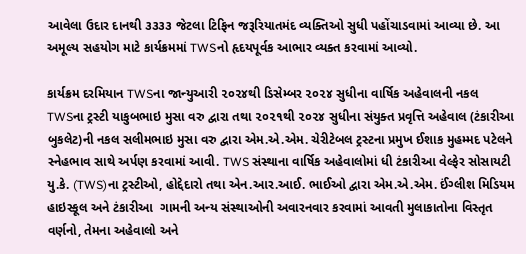આવેલા ઉદાર દાનથી ૩૩૩૩ જેટલા ટિફિન જરૂરિયાતમંદ વ્યક્તિઓ સુધી પહોંચાડવામાં આવ્યા છે. આ અમૂલ્ય સહયોગ માટે કાર્યક્રમમાં TWSનો હૃદયપૂર્વક આભાર વ્યક્ત કરવામાં આવ્યો.

કાર્યક્રમ દરમિયાન TWSના જાન્યુઆરી ૨૦૨૪થી ડિસેમ્બર ૨૦૨૪ સુધીના વાર્ષિક અહેવાલની નકલ TWSના ટ્રસ્ટી યાકુબભાઇ મુસા વરુ દ્વારા તથા ૨૦૨૧થી ૨૦૨૪ સુધીના સંયુક્ત પ્રવૃત્તિ અહેવાલ (ટંકારીઆ બુકલેટ)ની નકલ સલીમભાઇ મુસા વરુ દ્વારા એમ.એ.એમ. ચેરીટેબલ ટ્રસ્ટના પ્રમુખ ઈશાક મુહમ્મદ પટેલને સ્નેહભાવ સાથે અર્પણ કરવામાં આવી. TWS સંસ્થાના વાર્ષિક અહેવાલોમાં ધી ટંકારીઆ વેલ્ફેર સોસાયટી યુ.કે. (TWS)ના ટ્રસ્ટીઓ, હોદ્દેદારો તથા એન.આર.આઈ. ભાઈઓ દ્વારા એમ.એ.એમ. ઈંગ્લીશ મિડિયમ હાઇસ્કૂલ અને ટંકારીઆ  ગામની અન્ય સંસ્થાઓની અવારનવાર કરવામાં આવતી મુલાકાતોના વિસ્તૃત વર્ણનો, તેમના અહેવાલો અને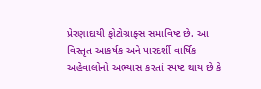પ્રેરણાદાયી ફોટોગ્રાફ્સ સમાવિષ્ટ છે. આ વિસ્તૃત આકર્ષક અને પારદર્શી વાર્ષિક અહેવાલોનો અભ્યાસ કરતાં સ્પષ્ટ થાય છે કે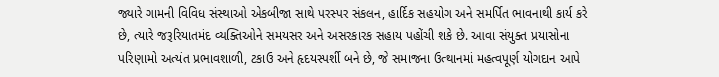જ્યારે ગામની વિવિધ સંસ્થાઓ એકબીજા સાથે પરસ્પર સંકલન, હાર્દિક સહયોગ અને સમર્પિત ભાવનાથી કાર્ય કરે છે, ત્યારે જરૂરિયાતમંદ વ્યક્તિઓને સમયસર અને અસરકારક સહાય પહોંચી શકે છે. આવા સંયુક્ત પ્રયાસોના પરિણામો અત્યંત પ્રભાવશાળી, ટકાઉ અને હૃદયસ્પર્શી બને છે, જે સમાજના ઉત્થાનમાં મહત્વપૂર્ણ યોગદાન આપે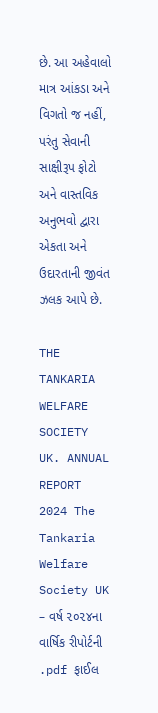છે. આ અહેવાલો માત્ર આંકડા અને વિગતો જ નહીં, પરંતુ સેવાની સાક્ષીરૂપ ફોટો અને વાસ્તવિક અનુભવો દ્વારા એકતા અને ઉદારતાની જીવંત ઝલક આપે છે.

THE TANKARIA WELFARE SOCIETY UK. ANNUAL REPORT 2024 The Tankaria Welfare Society UK – વર્ષ ૨૦૨૪ના વાર્ષિક રીપોર્ટની .pdf ફાઈલ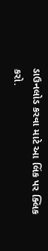ડાઉનલોડ કરવા માટે આ લિંક પર ક્લિક કરો.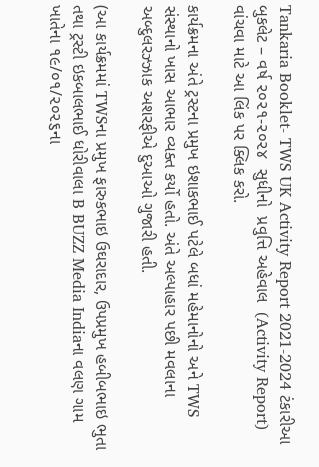Tankaria Booklet- TWS UK Activity Report 2021-2024 ટંકારીઆ બુકલેટ – વર્ષ ૨૦૨૧-૨૦૨૪  સુધીનો  પ્રવુત્તિ અહેવાલ  (Activity Report) વાંચવા માટે આ લિંક પર ક્લિક કરો.

કાર્યક્રમના અંતે ટ્રસ્ટના પ્રમુખ ઇશાકભાઈ પટેલે બધાં મહેમાનોનો અને TWS સંસ્થાનો ખાસ આભાર વ્યક્ત કર્યો હતો. અંતે અલ્પાહાર પછી મવલાના અબ્દુલરઝ્ઝાક અશરફીએ દુઆઓ ગુજારી હતી.

(આ કાર્યક્રમમાં TWSના પ્રમુખ ફારુકભાઇ ઉઘરાદાર, ઉપપ્રમુખ હબીબભાઇ ભુતા તથા ટ્રસ્ટી ઇકબાલભાઈ ધોરીવાલા B BUZZ Media Indiaના વલણ ગામ ખાતેના ૧૯/૦૧/૨૦૨૬ના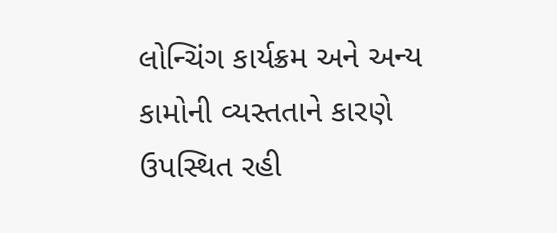લોન્ચિંગ કાર્યક્રમ અને અન્ય કામોની વ્યસ્તતાને કારણે ઉપસ્થિત રહી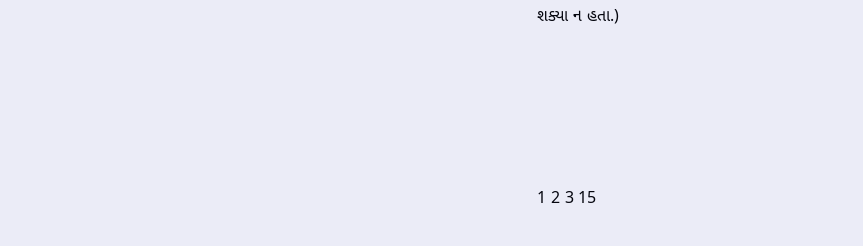શક્યા ન હતા.)





1 2 3 15